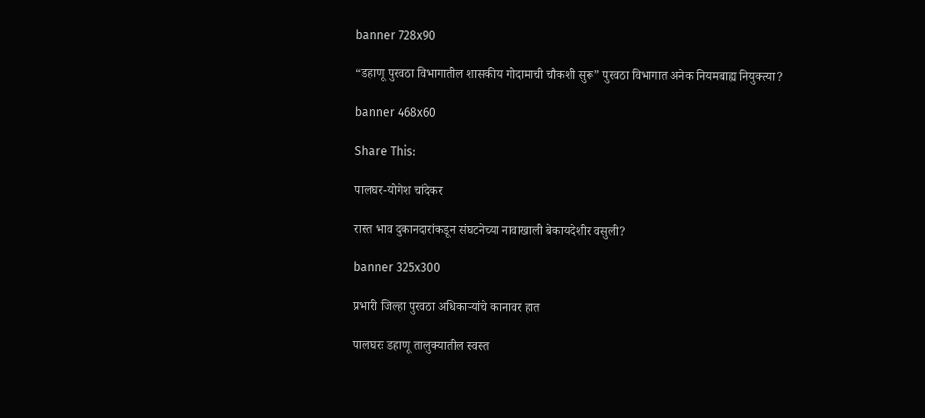banner 728x90

“डहाणू पुरवठा विभागातील शासकीय गोदामाची चौकशी सुरू” पुरवठा विभागात अनेक नियमबाह्य नियुक्त्या?

banner 468x60

Share This:

पालघर-योगेश चांदेकर

रास्त भाव दुकानदारांकडून संघटनेच्या नावाखाली बेकायदेशीर वसुली?

banner 325x300

प्रभारी जिल्हा पुरवठा अधिकाऱ्यांचे कानावर हात

पालघरः डहाणू तालुक्यातील स्वस्त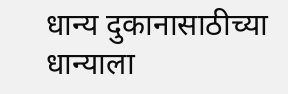धान्य दुकानासाठीच्या धान्याला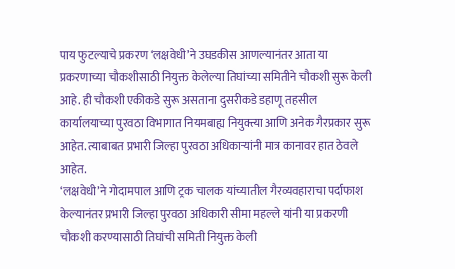पाय फुटल्याचे प्रकरण ‘लक्षवेधी’ने उघडकीस आणल्यानंतर आता या प्रकरणाच्या चौकशीसाठी नियुक्त केलेल्या तिघांच्या समितीने चौकशी सुरू केली आहे. ही चौकशी एकीकडे सुरू असताना दुसरीकडे डहाणू तहसील कार्यालयाच्या पुरवठा विभागात नियमबाह्य नियुक्त्या आणि अनेक गैरप्रकार सुरू आहेत. त्याबाबत प्रभारी जिल्हा पुरवठा अधिकाऱ्यांनी मात्र कानावर हात ठेवले आहेत.
‘लक्षवेधी’ने गोदामपाल आणि ट्रक चालक यांच्यातील गैरव्यवहाराचा पर्दाफाश केल्यानंतर प्रभारी जिल्हा पुरवठा अधिकारी सीमा महल्ले यांनी या प्रकरणी चौकशी करण्यासाठी तिघांची समिती नियुक्त केली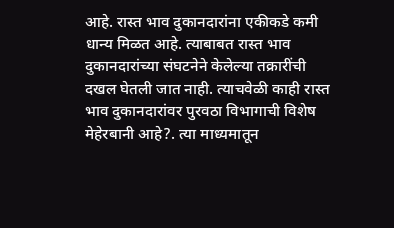आहे. रास्त भाव दुकानदारांना एकीकडे कमी धान्य मिळत आहे. त्याबाबत रास्त भाव दुकानदारांच्या संघटनेने केलेल्या तक्रारींची दखल घेतली जात नाही. त्याचवेळी काही रास्त भाव दुकानदारांवर पुरवठा विभागाची विशेष मेहेरबानी आहे?. त्या माध्यमातून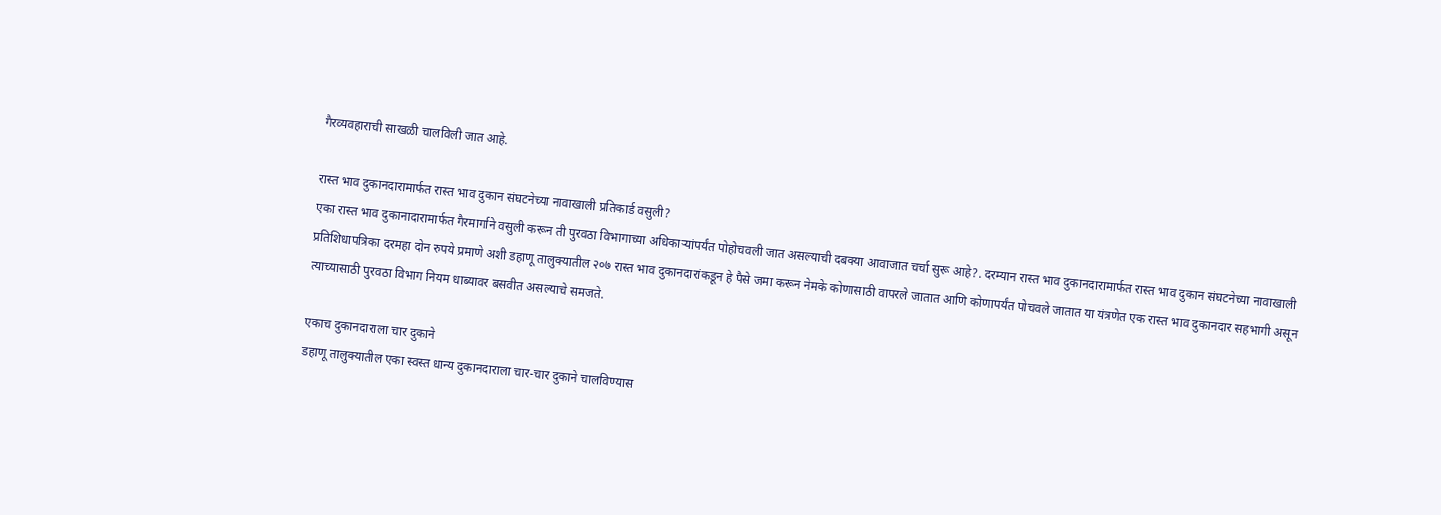गैरव्यवहाराची साखळी चालविली जात आहे.

रास्त भाव दुकानदारामार्फत रास्त भाव दुकान संघटनेच्या नावाखाली प्रतिकार्ड वसुली?
एका रास्त भाव दुकानादारामार्फत गैरमार्गाने वसुली करून ती पुरवठा विभागाच्या अधिकाऱ्यांपर्यंत पोहोचवली जात असल्याची दबक्या आवाजात चर्चा सुरू आहे?. दरम्यान रास्त भाव दुकानदारामार्फत रास्त भाव दुकान संघटनेच्या नावाखाली प्रतिशिधापत्रिका दरमहा दोन रुपये प्रमाणे अशी डहाणू तालुक्यातील २०७ रास्त भाव दुकानदारांकडून हे पैसे जमा करून नेमके कोणासाठी वापरले जातात आणि कोणापर्यंत पोचवले जातात या यंत्रणेत एक रास्त भाव दुकानदार सहभागी असून त्याच्यासाठी पुरवठा विभाग नियम धाब्यावर बसवीत असल्याचे समजते.

एकाच दुकानदाराला चार दुकाने
डहाणू तालुक्यातील एका स्वस्त धान्य दुकानदाराला चार-चार दुकाने चालविण्यास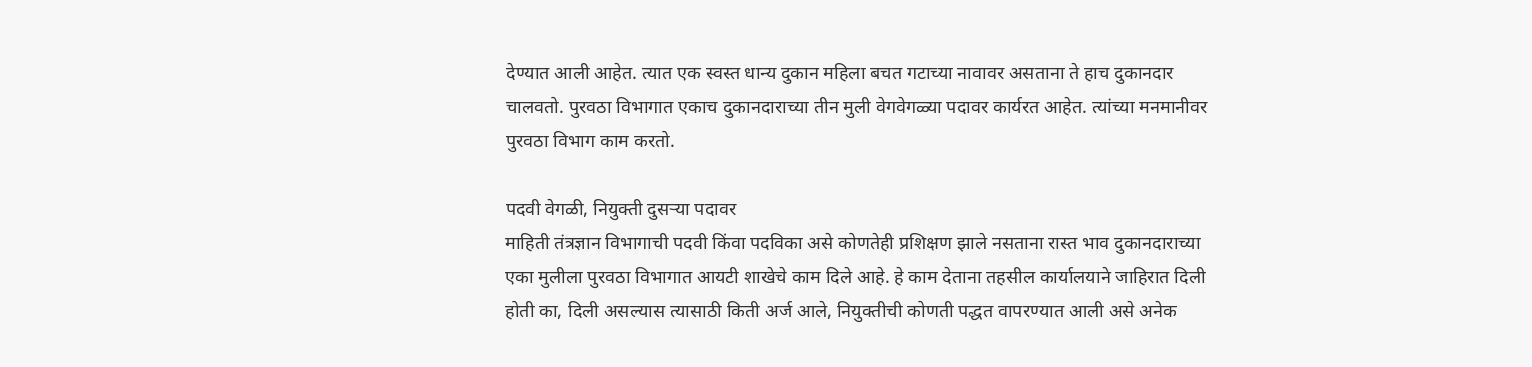देण्यात आली आहेत. त्यात एक स्वस्त धान्य दुकान महिला बचत गटाच्या नावावर असताना ते हाच दुकानदार चालवतो. पुरवठा विभागात एकाच दुकानदाराच्या तीन मुली वेगवेगळ्या पदावर कार्यरत आहेत. त्यांच्या मनमानीवर पुरवठा विभाग काम करतो.

पदवी वेगळी, नियुक्ती दुसऱ्या पदावर
माहिती तंत्रज्ञान विभागाची पदवी किंवा पदविका असे कोणतेही प्रशिक्षण झाले नसताना रास्त भाव दुकानदाराच्या एका मुलीला पुरवठा विभागात आयटी शाखेचे काम दिले आहे. हे काम देताना तहसील कार्यालयाने जाहिरात दिली होती का, दिली असल्यास त्यासाठी किती अर्ज आले, नियुक्तीची कोणती पद्धत वापरण्यात आली असे अनेक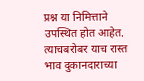प्रश्न या निमित्ताने उपस्थित होत आहेत. त्याचबरोबर याच रास्त भाव दुकानदाराच्या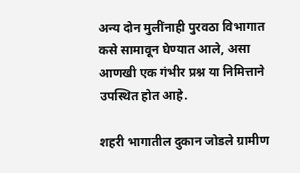अन्य दोन मुलींनाही पुरवठा विभागात कसे सामावून घेण्यात आले, असा आणखी एक गंभीर प्रश्न या निमित्ताने उपस्थित होत आहे.

शहरी भागातील दुकान जोडले ग्रामीण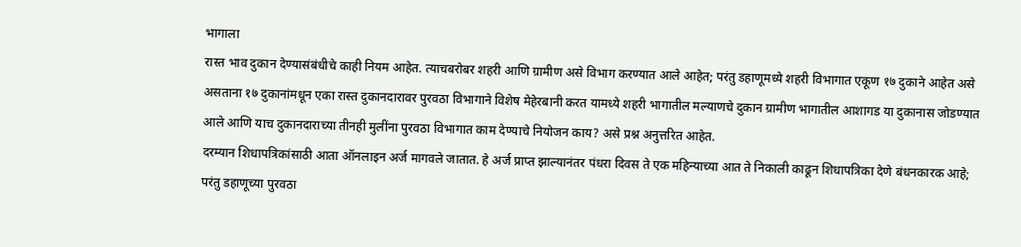भागाला
रास्त भाव दुकान देण्यासंबंधीचे काही नियम आहेत. त्याचबरोबर शहरी आणि ग्रामीण असे विभाग करण्यात आले आहेत; परंतु डहाणूमध्ये शहरी विभागात एकूण १७ दुकाने आहेत असे असताना १७ दुकानांमधून एका रास्त दुकानदारावर पुरवठा विभागाने विशेष मेहेरबानी करत यामध्ये शहरी भागातील मल्याणचे दुकान ग्रामीण भागातील आशागड या दुकानास जोडण्यात आले आणि याच दुकानदाराच्या तीनही मुलींना पुरवठा विभागात काम देण्याचे नियोजन काय? असे प्रश्न अनुत्तरित आहेत.
दरम्यान शिधापत्रिकांसाठी आता ऑनलाइन अर्ज मागवले जातात. हे अर्ज प्राप्त झाल्यानंतर पंधरा दिवस ते एक महिन्याच्या आत ते निकाली काढून शिधापत्रिका देणे बंधनकारक आहे; परंतु डहाणूच्या पुरवठा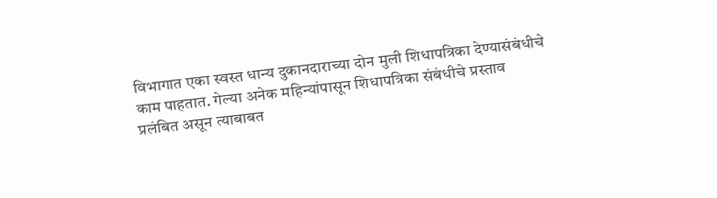विभागात एका स्वस्त धान्य दुकानदाराच्या दोन मुली शिधापत्रिका देण्यासंबंधीचे काम पाहतात. गेल्या अनेक महिन्यांपासून शिधापत्रिका संबंधीचे प्रस्ताव प्रलंबित असून त्याबाबत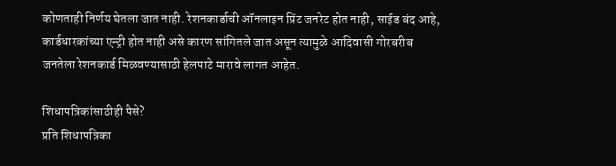कोणताही निर्णय घेतला जात नाही. रेशनकार्डाची ऑनलाइन प्रिंट जनरेट होत नाही, साईड बंद आहे, कार्डधारकांच्या एन्ट्री होत नाही असे कारण सांगितले जात असून त्यामुळे आदिवासी गोरबरीब जनतेला रेशनकार्ड मिळवण्यासाठी हेलपाटे मारावे लागत आहेत.

शिधापत्रिकांसाठीही पैसे?
प्रति शिधापत्रिका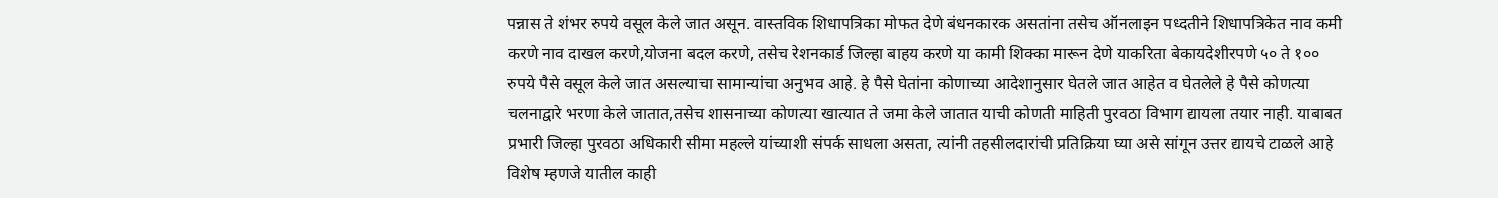पन्नास ते शंभर रुपये वसूल केले जात असून. वास्तविक शिधापत्रिका मोफत देणे बंधनकारक असतांना तसेच ऑनलाइन पध्दतीने शिधापत्रिकेत नाव कमी करणे नाव दाखल करणे,योजना बदल करणे, तसेच रेशनकार्ड जिल्हा बाहय करणे या कामी शिक्का मारून देणे याकरिता बेकायदेशीरपणे ५० ते १०० रुपये पैसे वसूल केले जात असल्याचा सामान्यांचा अनुभव आहे. हे पैसे घेतांना कोणाच्या आदेशानुसार घेतले जात आहेत व घेतलेले हे पैसे कोणत्या चलनाद्वारे भरणा केले जातात,तसेच शासनाच्या कोणत्या खात्यात ते जमा केले जातात याची कोणती माहिती पुरवठा विभाग द्यायला तयार नाही. याबाबत प्रभारी जिल्हा पुरवठा अधिकारी सीमा महल्ले यांच्याशी संपर्क साधला असता, त्यांनी तहसीलदारांची प्रतिक्रिया घ्या असे सांगून उत्तर द्यायचे टाळले आहे विशेष म्हणजे यातील काही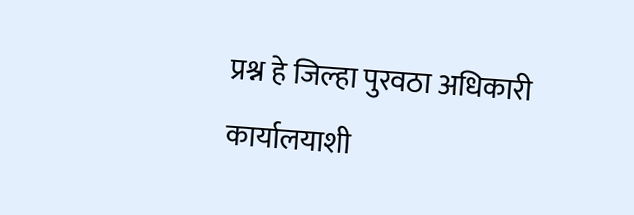प्रश्न हे जिल्हा पुरवठा अधिकारी कार्यालयाशी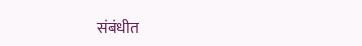संबंधीत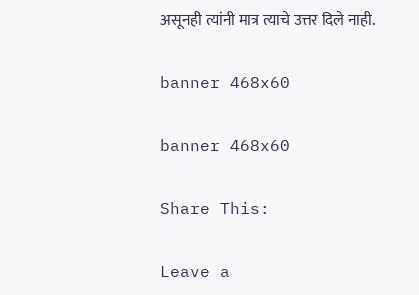असूनही त्यांनी मात्र त्याचे उत्तर दिले नाही.

banner 468x60

banner 468x60

Share This:

Leave a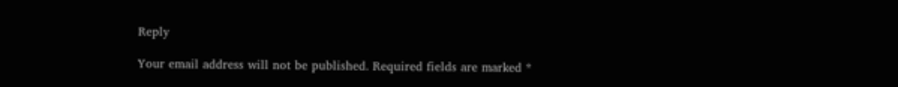Reply

Your email address will not be published. Required fields are marked *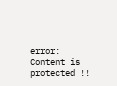error: Content is protected !!